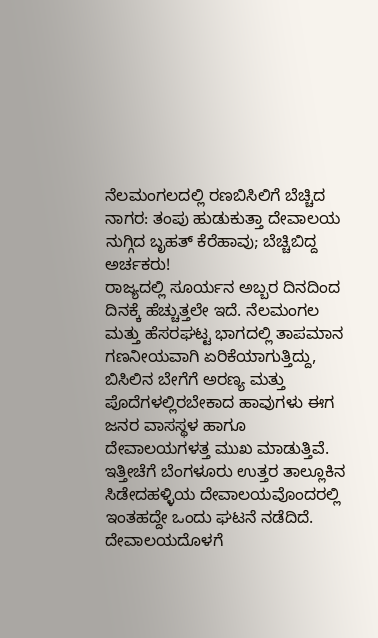ನೆಲಮಂಗಲದಲ್ಲಿ ರಣಬಿಸಿಲಿಗೆ ಬೆಚ್ಚಿದ ನಾಗರ: ತಂಪು ಹುಡುಕುತ್ತಾ ದೇವಾಲಯ ನುಗ್ಗಿದ ಬೃಹತ್ ಕೆರೆಹಾವು; ಬೆಚ್ಚಿಬಿದ್ದ ಅರ್ಚಕರು!
ರಾಜ್ಯದಲ್ಲಿ ಸೂರ್ಯನ ಅಬ್ಬರ ದಿನದಿಂದ ದಿನಕ್ಕೆ ಹೆಚ್ಚುತ್ತಲೇ ಇದೆ. ನೆಲಮಂಗಲ ಮತ್ತು ಹೆಸರಘಟ್ಟ ಭಾಗದಲ್ಲಿ ತಾಪಮಾನ ಗಣನೀಯವಾಗಿ ಏರಿಕೆಯಾಗುತ್ತಿದ್ದು, ಬಿಸಿಲಿನ ಬೇಗೆಗೆ ಅರಣ್ಯ ಮತ್ತು ಪೊದೆಗಳಲ್ಲಿರಬೇಕಾದ ಹಾವುಗಳು ಈಗ ಜನರ ವಾಸಸ್ಥಳ ಹಾಗೂ ದೇವಾಲಯಗಳತ್ತ ಮುಖ ಮಾಡುತ್ತಿವೆ. ಇತ್ತೀಚೆಗೆ ಬೆಂಗಳೂರು ಉತ್ತರ ತಾಲ್ಲೂಕಿನ ಸಿಡೇದಹಳ್ಳಿಯ ದೇವಾಲಯವೊಂದರಲ್ಲಿ ಇಂತಹದ್ದೇ ಒಂದು ಘಟನೆ ನಡೆದಿದೆ. ದೇವಾಲಯದೊಳಗೆ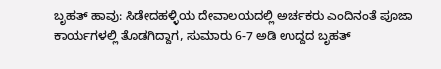ಬೃಹತ್ ಹಾವು: ಸಿಡೇದಹಳ್ಳಿಯ ದೇವಾಲಯದಲ್ಲಿ ಅರ್ಚಕರು ಎಂದಿನಂತೆ ಪೂಜಾ ಕಾರ್ಯಗಳಲ್ಲಿ ತೊಡಗಿದ್ದಾಗ, ಸುಮಾರು 6-7 ಅಡಿ ಉದ್ದದ ಬೃಹತ್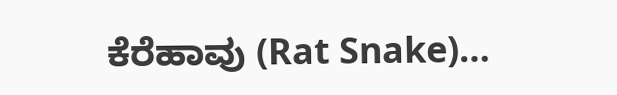ಕೆರೆಹಾವು (Rat Snake)…